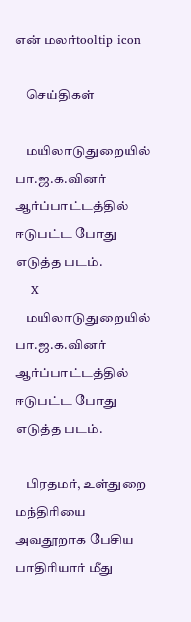என் மலர்tooltip icon

    செய்திகள்

    மயிலாடுதுறையில் பா.ஜ.க.வினர் ஆர்ப்பாட்டத்தில் ஈடுபட்ட போது எடுத்த படம்.
    X
    மயிலாடுதுறையில் பா.ஜ.க.வினர் ஆர்ப்பாட்டத்தில் ஈடுபட்ட போது எடுத்த படம்.

    பிரதமர், உள்துறை மந்திரியை அவதூறாக பேசிய பாதிரியார் மீது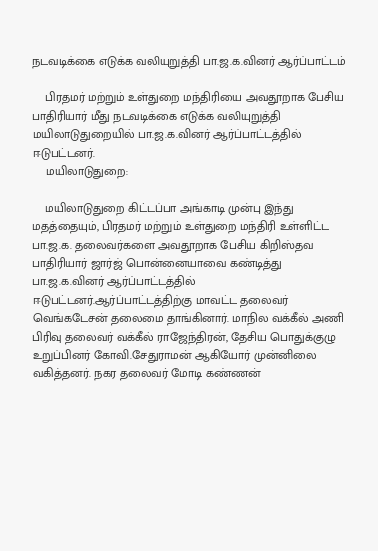நடவடிக்கை எடுக்க வலியுறுத்தி பா.ஜ.க.வினர் ஆர்ப்பாட்டம்

    பிரதமர் மற்றும் உள்துறை மந்திரியை அவதூறாக பேசிய பாதிரியார் மீது நடவடிக்கை எடுக்க வலியுறுத்தி மயிலாடுதுறையில் பா.ஜ.க.வினர் ஆர்ப்பாட்டத்தில் ஈடுபட்டனர்.
    மயிலாடுதுறை:

    மயிலாடுதுறை கிட்டப்பா அங்காடி முன்பு இந்து மதத்தையும், பிரதமர் மற்றும் உள்துறை மந்திரி உள்ளிட்ட பா.ஜ.க. தலைவர்களை அவதூறாக பேசிய கிறிஸ்தவ பாதிரியார் ஜார்ஜ் பொன்னையாவை கண்டித்து பா.ஜ.க.வினர் ஆர்ப்பாட்டத்தில் ஈடுபட்டனர்.ஆர்ப்பாட்டத்திற்கு மாவட்ட தலைவர் வெங்கடேசன் தலைமை தாங்கினார். மாநில வக்கீல் அணி பிரிவு தலைவர் வக்கீல் ராஜேந்திரன், தேசிய பொதுக்குழு உறுப்பினர் கோவி.சேதுராமன் ஆகியோர் முன்னிலை வகித்தனர். நகர தலைவர் மோடி கண்ணன்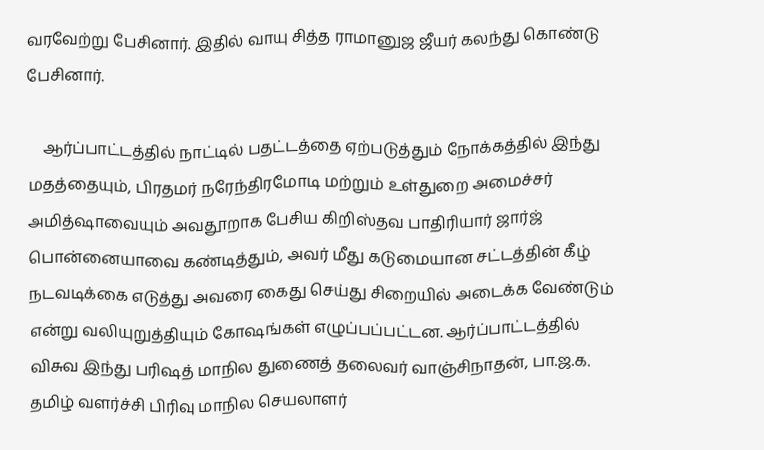வரவேற்று பேசினார். இதில் வாயு சித்த ராமானுஜ ஜீயர் கலந்து கொண்டு பேசினார்.

    ஆர்ப்பாட்டத்தில் நாட்டில் பதட்டத்தை ஏற்படுத்தும் நோக்கத்தில் இந்து மதத்தையும், பிரதமர் நரேந்திரமோடி மற்றும் உள்துறை அமைச்சர் அமித்ஷாவையும் அவதூறாக பேசிய கிறிஸ்தவ பாதிரியார் ஜார்ஜ் பொன்னையாவை கண்டித்தும், அவர் மீது கடுமையான சட்டத்தின் கீழ் நடவடிக்கை எடுத்து அவரை கைது செய்து சிறையில் அடைக்க வேண்டும் என்று வலியுறுத்தியும் கோஷங்கள் எழுப்பப்பட்டன. ஆர்ப்பாட்டத்தில் விசுவ இந்து பரிஷத் மாநில துணைத் தலைவர் வாஞ்சிநாதன், பா.ஜ.க. தமிழ் வளர்ச்சி பிரிவு மாநில செயலாளர்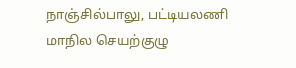நாஞ்சில்பாலு, பட்டியலணி மாநில செயற்குழு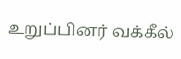உறுப்பினர் வக்கீல்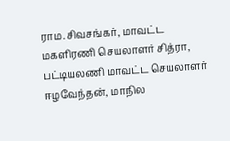ராம.சிவசங்கர், மாவட்ட மகளிரணி செயலாளர் சித்ரா, பட்டியலணி மாவட்ட செயலாளர் ஈழவேந்தன், மாநில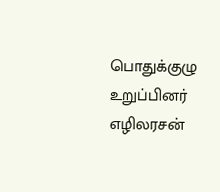பொதுக்குழு உறுப்பினர் எழிலரசன்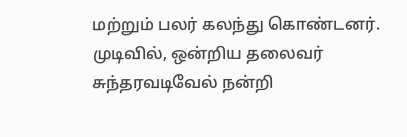மற்றும் பலர் கலந்து கொண்டனர். முடிவில், ஒன்றிய தலைவர் சுந்தரவடிவேல் நன்றி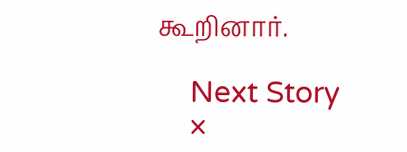கூறினார்.

    Next Story
    ×